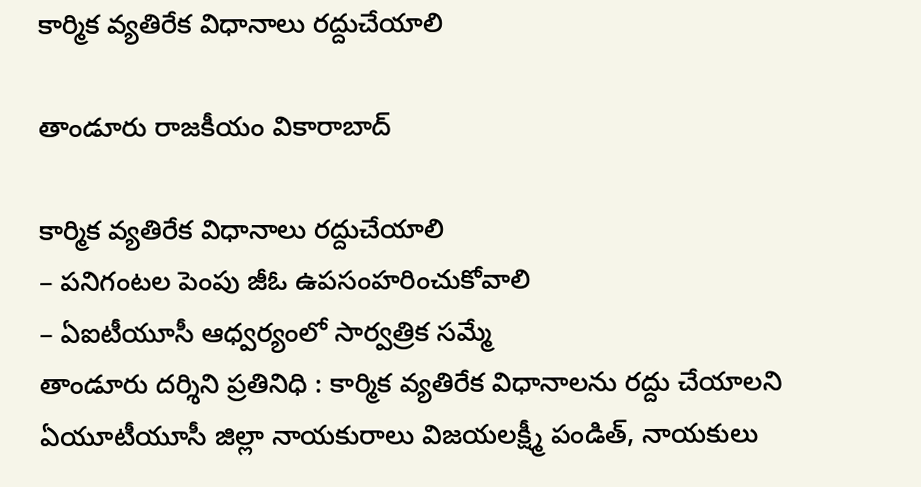కార్మిక వ్యతిరేక విధానాలు రద్దుచేయాలి

తాండూరు రాజకీయం వికారాబాద్

కార్మిక వ్యతిరేక విధానాలు రద్దుచేయాలి
– పనిగంటల పెంపు జీఓ ఉపసంహరించుకోవాలి
– ఏఐటీయూసీ ఆధ్వర్యంలో సార్వత్రిక సమ్మే
తాండూరు దర్శిని ప్రతినిధి : కార్మిక వ్యతిరేక విధానాలను రద్దు చేయాలని ఏయూటీయూసీ జిల్లా నాయకురాలు విజయలక్ష్మీ పండిత్, నాయకులు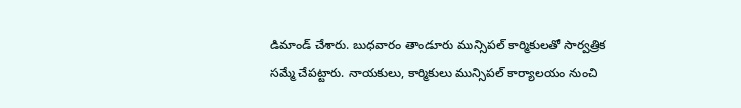డిమాండ్ చేశారు. బుధవారం తాండూరు మున్సిపల్ కార్మికులతో సార్వత్రిక సమ్మే చేపట్టారు. నాయకులు, కార్మికులు మున్సిపల్ కార్యాలయం నుంచి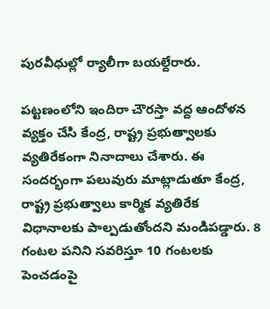పురవీధుల్లో ర్యాలీగా బయల్దేరారు.

పట్టణంలోని ఇందిరా చౌరస్తా వద్ద ఆందోళన వ్యక్తం చేసి కేంద్ర, రాష్ట్ర ప్రభుత్వాలకు వ్యతిరేకంగా నినాదాలు చేశారు. ఈ సందర్భంగా పలువురు మాట్లాడుతూ కేంద్ర, రాష్ట్ర ప్రభుత్వాలు కార్మిక వ్యతిరేక విధానాలకు పాల్పడుతోందని మండిపడ్డారు. 8 గంటల పనిని సవరిస్తూ 10 గంటలకు పెంచడంపై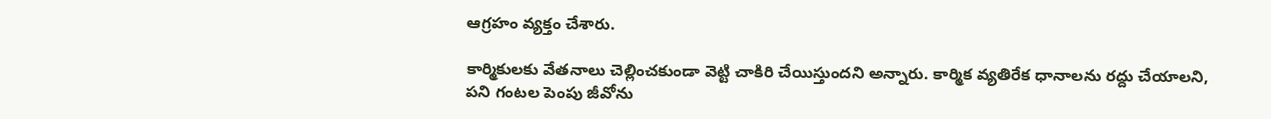ఆగ్రహం వ్యక్తం చేశారు.

కార్మికులకు వేతనాలు చెల్లించకుండా వెట్టి చాకిరి చేయిస్తుందని అన్నారు. కార్మిక వ్యతిరేక ధానాలను రద్దు చేయాలని, పని గంటల పెంపు జీవోను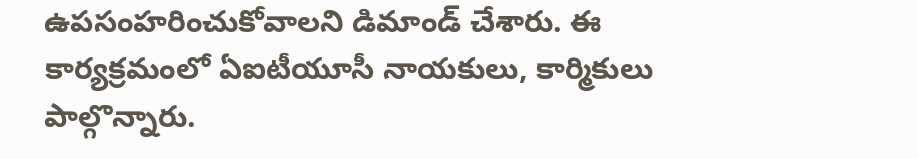ఉపసంహరించుకోవాలని డిమాండ్ చేశారు. ఈ కార్యక్రమంలో ఏఐటీయూసీ నాయకులు, కార్మికులు పాల్గొన్నారు.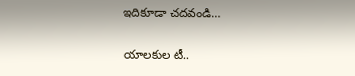ఇదికూడా చదవండి…

యాలకుల టీ..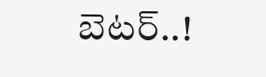బెటర్‌..!